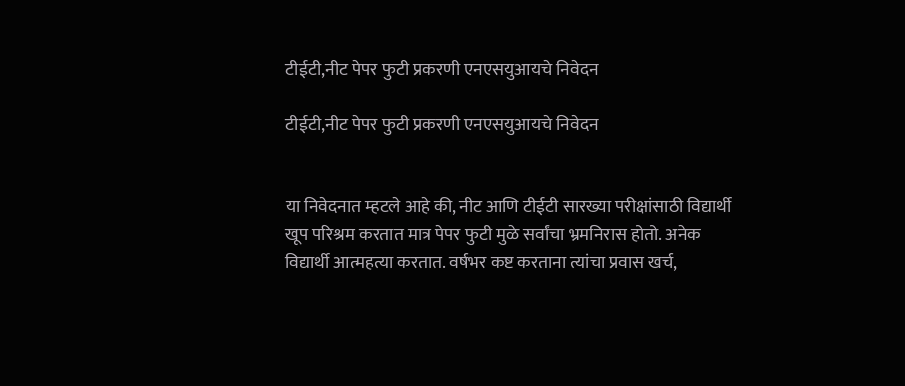टीईटी,नीट पेपर फुटी प्रकरणी एनएसयुआयचे निवेदन

टीईटी,नीट पेपर फुटी प्रकरणी एनएसयुआयचे निवेदन


या निवेदनात म्हटले आहे की, नीट आणि टीईटी सारख्या परीक्षांसाठी विद्यार्थी खूप परिश्रम करतात मात्र पेपर फुटी मुळे सर्वांचा भ्रमनिरास होतो. अनेक विद्यार्थी आत्महत्या करतात. वर्षभर कष्ट करताना त्यांचा प्रवास खर्च,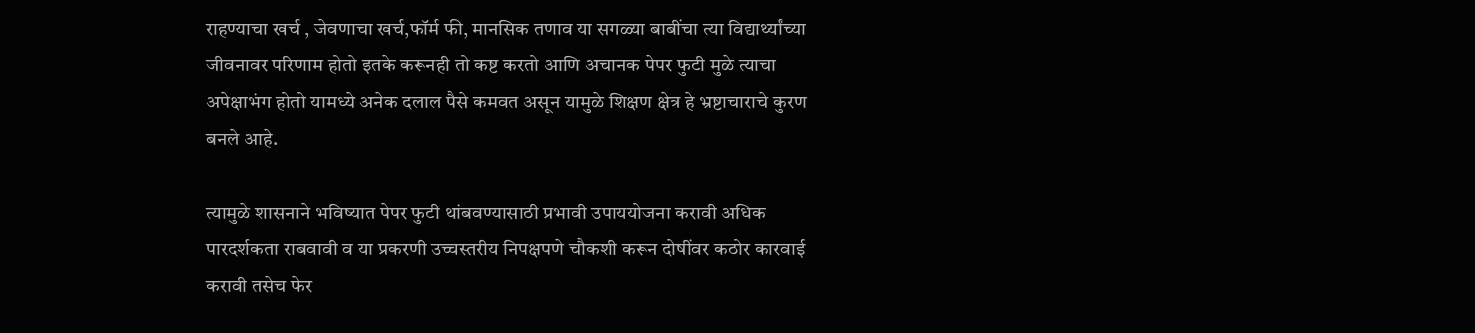राहण्याचा खर्च , जेवणाचा खर्च,फॉर्म फी, मानसिक तणाव या सगळ्या बाबींचा त्या विद्यार्थ्यांच्या जीवनावर परिणाम होतो इतके करूनही तो कष्ट करतो आणि अचानक पेपर फुटी मुळे त्याचा अपेक्षाभंग होतो यामध्ये अनेक दलाल पैसे कमवत असून यामुळे शिक्षण क्षेत्र हे भ्रष्टाचाराचे कुरण बनले आहे.

त्यामुळे शासनाने भविष्यात पेपर फुटी थांबवण्यासाठी प्रभावी उपाययोजना करावी अधिक पारदर्शकता राबवावी व या प्रकरणी उच्चस्तरीय निपक्षपणे चौकशी करून दोषींवर कठोर कारवाई करावी तसेच फेर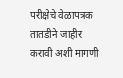परीक्षेचे वेळापत्रक तातडीने जाहीर करावी अशी मागणी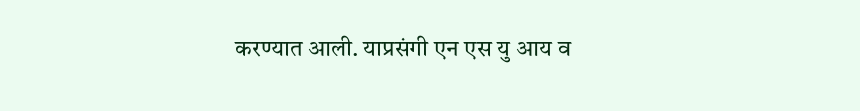करण्यात आली. याप्रसंगी एन एस यु आय व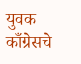युवक काँग्रेसचे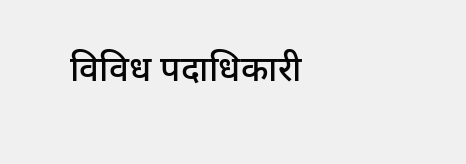विविध पदाधिकारी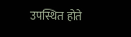उपस्थित होते